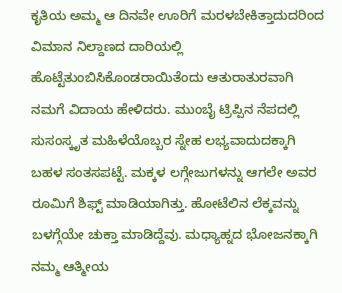ಕೃತಿಯ ಅಮ್ಮ ಆ ದಿನವೇ ಊರಿಗೆ ಮರಳಬೇಕಿತ್ತಾದುದರಿಂದ ವಿಮಾನ ನಿಲ್ದಾಣದ ದಾರಿಯಲ್ಲಿ ಹೊಟ್ಟೆತುಂಬಿಸಿಕೊಂಡರಾಯಿತೆಂದು ಆತುರಾತುರವಾಗಿ ನಮಗೆ ವಿದಾಯ ಹೇಳಿದರು. ಮುಂಬೈ ಟ್ರಿಪ್ಪಿನ ನೆಪದಲ್ಲಿ ಸುಸಂಸ್ಕೃತ ಮಹಿಳೆಯೊಬ್ಬರ ಸ್ನೇಹ ಲಭ್ಯವಾದುದಕ್ಕಾಗಿ ಬಹಳ ಸಂತಸಪಟ್ಟೆ. ಮಕ್ಕಳ ಲಗ್ಗೇಜುಗಳನ್ನು ಆಗಲೇ ಅವರ ರೂಮಿಗೆ ಶಿಫ್ಟ್ ಮಾಡಿಯಾಗಿತ್ತು. ಹೋಟೆಲಿನ ಲೆಕ್ಕವನ್ನು ಬಳಗ್ಗೆಯೇ ಚುಕ್ತಾ ಮಾಡಿದ್ದೆವು. ಮಧ್ಯಾಹ್ನದ ಭೋಜನಕ್ಕಾಗಿ ನಮ್ಮ ಆತ್ಮೀಯ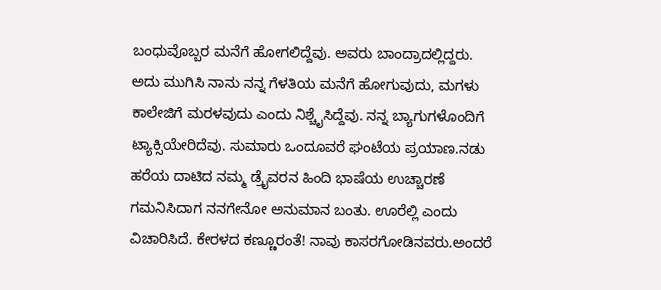ಬಂಧುವೊಬ್ಬರ ಮನೆಗೆ ಹೋಗಲಿದ್ದೆವು. ಅವರು ಬಾಂದ್ರಾದಲ್ಲಿದ್ದರು. ಅದು ಮುಗಿಸಿ ನಾನು ನನ್ನ ಗೆಳತಿಯ ಮನೆಗೆ ಹೋಗುವುದು, ಮಗಳು ಕಾಲೇಜಿಗೆ ಮರಳವುದು ಎಂದು ನಿಶ್ಚೈಸಿದ್ದೆವು. ನನ್ನ ಬ್ಯಾಗುಗಳೊಂದಿಗೆ ಟ್ಯಾಕ್ಸಿಯೇರಿದೆವು. ಸುಮಾರು ಒಂದೂವರೆ ಘಂಟೆಯ ಪ್ರಯಾಣ.ನಡು ಹರೆಯ ದಾಟಿದ ನಮ್ಮ ಡ್ರೈವರನ ಹಿಂದಿ ಭಾಷೆಯ ಉಚ್ಚಾರಣೆ ಗಮನಿಸಿದಾಗ ನನಗೇನೋ ಅನುಮಾನ ಬಂತು. ಊರೆಲ್ಲಿ ಎಂದು ವಿಚಾರಿಸಿದೆ. ಕೇರಳದ ಕಣ್ಣೂರಂತೆ! ನಾವು ಕಾಸರಗೋಡಿನವರು.ಅಂದರೆ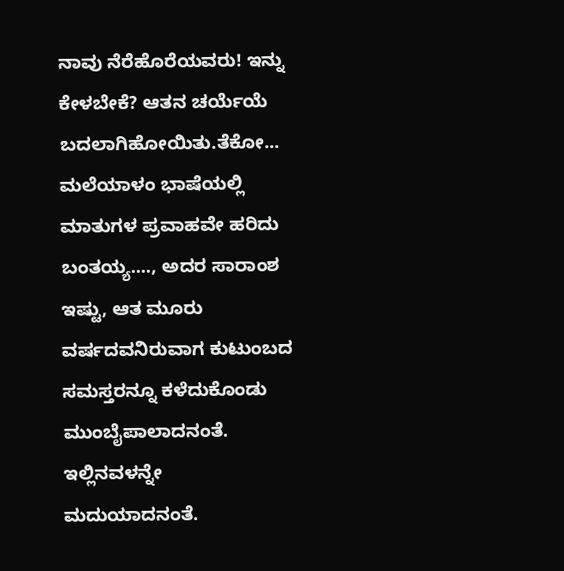ನಾವು ನೆರೆಹೊರೆಯವರು! ಇನ್ನು ಕೇಳಬೇಕೆ? ಆತನ ಚರ್ಯೆಯೆ ಬದಲಾಗಿಹೋಯಿತು.ತೆಕೋ... ಮಲೆಯಾಳಂ ಭಾಷೆಯಲ್ಲಿ ಮಾತುಗಳ ಪ್ರವಾಹವೇ ಹರಿದು ಬಂತಯ್ಯ...., ಅದರ ಸಾರಾಂಶ ಇಷ್ಟು, ಆತ ಮೂರು ವರ್ಷದವನಿರುವಾಗ ಕುಟುಂಬದ ಸಮಸ್ತರನ್ನೂ ಕಳೆದುಕೊಂಡು ಮುಂಬೈಪಾಲಾದನಂತೆ. ಇಲ್ಲಿನವಳನ್ನೇ ಮದುಯಾದನಂತೆ.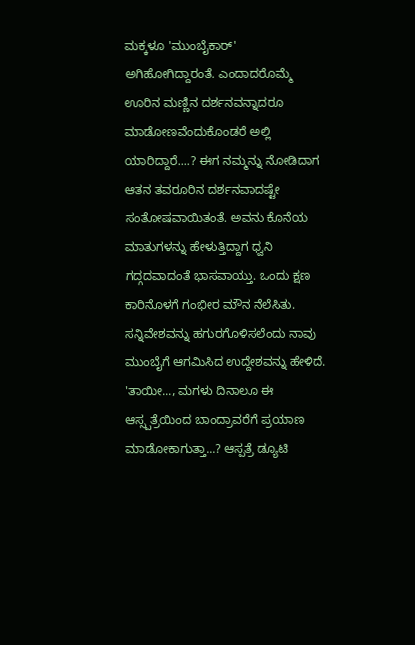ಮಕ್ಕಳೂ 'ಮುಂಬೈಕಾರ್' ಅಗಿಹೋಗಿದ್ದಾರಂತೆ. ಎಂದಾದರೊಮ್ಮೆ ಊರಿನ ಮಣ್ಣಿನ ದರ್ಶನವನ್ನಾದರೂ ಮಾಡೋಣವೆಂದುಕೊಂಡರೆ ಅಲ್ಲಿ ಯಾರಿದ್ದಾರೆ....? ಈಗ ನಮ್ಮನ್ನು ನೋಡಿದಾಗ ಆತನ ತವರೂರಿನ ದರ್ಶನವಾದಷ್ಟೇ ಸಂತೋಷವಾಯಿತಂತೆ. ಅವನು ಕೊನೆಯ ಮಾತುಗಳನ್ನು ಹೇಳುತ್ತಿದ್ದಾಗ ಧ್ವನಿ ಗದ್ಗದವಾದಂತೆ ಭಾಸವಾಯ್ತು. ಒಂದು ಕ್ಷಣ ಕಾರಿನೊಳಗೆ ಗಂಭೀರ ಮೌನ ನೆಲೆಸಿತು. ಸನ್ನಿವೇಶವನ್ನು ಹಗುರಗೊಳಿಸಲೆಂದು ನಾವು ಮುಂಬೈಗೆ ಆಗಮಿಸಿದ ಉದ್ದೇಶವನ್ನು ಹೇಳಿದೆ.
'ತಾಯೀ..., ಮಗಳು ದಿನಾಲೂ ಈ ಆಸ್ಸ್ಪತ್ರೆಯಿಂದ ಬಾಂದ್ರಾವರೆಗೆ ಪ್ರಯಾಣ ಮಾಡೋಕಾಗುತ್ತಾ...? ಆಸ್ಪತ್ರೆ ಡ್ಯೂಟಿ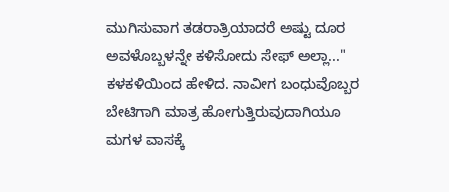ಮುಗಿಸುವಾಗ ತಡರಾತ್ರಿಯಾದರೆ ಅಷ್ಟು ದೂರ ಅವಳೊಬ್ಬಳನ್ನೇ ಕಳಿಸೋದು ಸೇಫ್ ಅಲ್ಲಾ..." ಕಳಕಳಿಯಿಂದ ಹೇಳಿದ. ನಾವೀಗ ಬಂಧುವೊಬ್ಬರ ಬೇಟಿಗಾಗಿ ಮಾತ್ರ ಹೋಗುತ್ತಿರುವುದಾಗಿಯೂ ಮಗಳ ವಾಸಕ್ಕೆ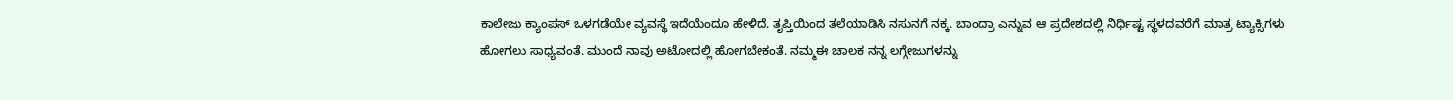ಕಾಲೇಜು ಕ್ಯಾಂಪಸ್ ಒಳಗಡೆಯೇ ವ್ಯವಸ್ಥೆ ಇದೆಯೆಂದೂ ಹೇಳಿದೆ. ತೃಪ್ತಿಯಿಂದ ತಲೆಯಾಡಿಸಿ ನಸುನಗೆ ನಕ್ಕ. ಬಾಂದ್ರಾ ಎನ್ನುವ ಆ ಪ್ರದೇಶದಲ್ಲಿ ನಿರ್ಧಿಷ್ಟ ಸ್ಥಳದವರೆಗೆ ಮಾತ್ರ ಟ್ಯಾಕ್ಸಿಗಳು ಹೋಗಲು ಸಾಧ್ಯವಂತೆ. ಮುಂದೆ ನಾವು ಅಟೋದಲ್ಲಿ ಹೋಗಬೇಕಂತೆ. ನಮ್ಮಈ ಚಾಲಕ ನನ್ನ ಲಗ್ಗೇಜುಗಳನ್ನು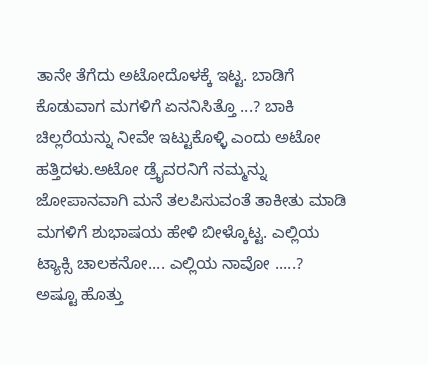ತಾನೇ ತೆಗೆದು ಅಟೋದೊಳಕ್ಕೆ ಇಟ್ಟ. ಬಾಡಿಗೆ ಕೊಡುವಾಗ ಮಗಳಿಗೆ ಏನನಿಸಿತ್ತೊ ...? ಬಾಕಿ ಚಿಲ್ಲರೆಯನ್ನು ನೀವೇ ಇಟ್ಟುಕೊಳ್ಳಿ ಎಂದು ಅಟೋ ಹತ್ತಿದಳು.ಅಟೋ ಡ್ರೈವರನಿಗೆ ನಮ್ಮನ್ನು ಜೋಪಾನವಾಗಿ ಮನೆ ತಲಪಿಸುವಂತೆ ತಾಕೀತು ಮಾಡಿ ಮಗಳಿಗೆ ಶುಭಾಷಯ ಹೇಳಿ ಬೀಳ್ಕೊಟ್ಟ. ಎಲ್ಲಿಯ ಟ್ಯಾಕ್ಸಿ ಚಾಲಕನೋ.... ಎಲ್ಲಿಯ ನಾವೋ .....? ಅಷ್ಟೂ ಹೊತ್ತು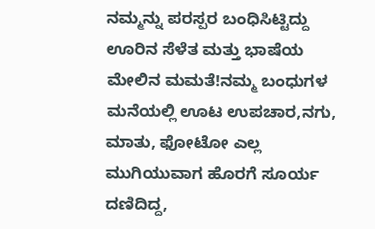ನಮ್ಮನ್ನು ಪರಸ್ಪರ ಬಂಧಿಸಿಟ್ಟಿದ್ದು ಊರಿನ ಸೆಳೆತ ಮತ್ತು ಭಾಷೆಯ ಮೇಲಿನ ಮಮತೆ!ನಮ್ಮ ಬಂಧುಗಳ ಮನೆಯಲ್ಲಿ ಊಟ ಉಪಚಾರ,ನಗು, ಮಾತು, ಫೋಟೋ ಎಲ್ಲ ಮುಗಿಯುವಾಗ ಹೊರಗೆ ಸೂರ್ಯ ದಣಿದಿದ್ದ,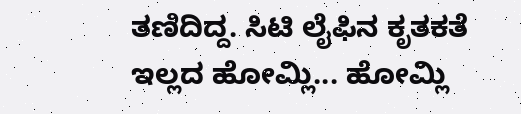ತಣಿದಿದ್ದ. ಸಿಟಿ ಲೈಫಿನ ಕೃತಕತೆ ಇಲ್ಲದ ಹೋಮ್ಲಿ... ಹೋಮ್ಲಿ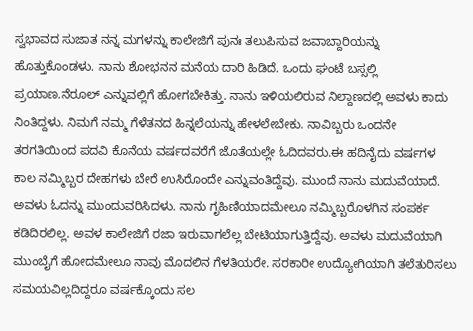ಸ್ವಭಾವದ ಸುಜಾತ ನನ್ನ ಮಗಳನ್ನು ಕಾಲೇಜಿಗೆ ಪುನಃ ತಲುಪಿಸುವ ಜವಾಬ್ದಾರಿಯನ್ನು ಹೊತ್ತುಕೊಂಡಳು. ನಾನು ಶೋಭನನ ಮನೆಯ ದಾರಿ ಹಿಡಿದೆ. ಒಂದು ಘಂಟೆ ಬಸ್ಸಲ್ಲಿ ಪ್ರಯಾಣ.ನೆರೂಲ್ ಎನ್ನುವಲ್ಲಿಗೆ ಹೋಗಬೇಕಿತ್ತು. ನಾನು ಇಳಿಯಲಿರುವ ನಿಲ್ದಾಣದಲ್ಲಿ ಅವಳು ಕಾದು ನಿಂತಿದ್ದಳು. ನಿಮಗೆ ನಮ್ಮ ಗೆಳೆತನದ ಹಿನ್ನಲೆಯನ್ನು ಹೇಳಲೇಬೇಕು. ನಾವಿಬ್ಬರು ಒಂದನೇ ತರಗತಿಯಿಂದ ಪದವಿ ಕೊನೆಯ ವರ್ಷದವರೆಗೆ ಜೊತೆಯಲ್ಲೇ ಓದಿದವರು.ಈ ಹದಿನೈದು ವರ್ಷಗಳ ಕಾಲ ನಮ್ಮಿಬ್ಬರ ದೇಹಗಳು ಬೇರೆ ಉಸಿರೊಂದೇ ಎನ್ನುವಂತಿದ್ದೆವು. ಮುಂದೆ ನಾನು ಮದುವೆಯಾದೆ. ಅವಳು ಓದನ್ನು ಮುಂದುವರಿಸಿದಳು. ನಾನು ಗೃಹಿಣಿಯಾದಮೇಲೂ ನಮ್ಮಿಬ್ಬರೊಳಗಿನ ಸಂಪರ್ಕ ಕಡಿದಿರಲಿಲ್ಲ. ಅವಳ ಕಾಲೇಜಿಗೆ ರಜಾ ಇರುವಾಗಲೆಲ್ಲ ಬೇಟಿಯಾಗುತ್ತಿದ್ದೆವು. ಅವಳು ಮದುವೆಯಾಗಿ ಮುಂಬೈಗೆ ಹೋದಮೇಲೂ ನಾವು ಮೊದಲಿನ ಗೆಳತಿಯರೇ. ಸರಕಾರೀ ಉದ್ಯೋಗಿಯಾಗಿ ತಲೆತುರಿಸಲು ಸಮಯವಿಲ್ಲದಿದ್ದರೂ ವರ್ಷಕ್ಕೊಂದು ಸಲ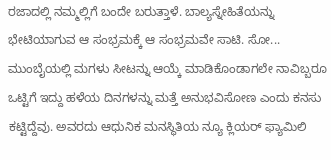ರಜಾದಲ್ಲಿ ನಮ್ಮಲ್ಲಿಗೆ ಬಂದೇ ಬರುತ್ತಾಳೆ. ಬಾಲ್ಯಸ್ನೇಹಿತೆಯನ್ನು ಭೇಟಿಯಾಗುವ ಆ ಸಂಭ್ರಮಕ್ಕೆ ಆ ಸಂಭ್ರಮವೇ ಸಾಟಿ. ಸೋ... ಮುಂಬೈಯಲ್ಲಿ ಮಗಳು ಸೀಟನ್ನು ಆಯ್ಕೆ ಮಾಡಿಕೊಂಡಾಗಲೇ ನಾವಿಬ್ಬರೂ ಒಟ್ಟಿಗೆ ಇದ್ದು ಹಳೆಯ ದಿನಗಳನ್ನು ಮತ್ತೆ ಅನುಭವಿಸೋಣ ಎಂದು ಕನಸು ಕಟ್ಟಿದ್ದೆವು. ಅವರದು ಆಧುನಿಕ ಮನಸ್ಥಿತಿಯ ನ್ಯೂ ಕ್ಲಿಯರ್ ಫ್ಯಾಮಿಲಿ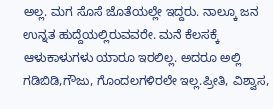ಅಲ್ಲ. ಮಗ ಸೊಸೆ ಜೊತೆಯಲ್ಲೇ ಇದ್ದರು. ನಾಲ್ಕೂ ಜನ ಉನ್ನತ ಹುದ್ದೆಯಲ್ಲಿರುವವರೇ. ಮನೆ ಕೆಲಸಕ್ಕೆ ಆಳುಕಾಳುಗಳು ಯಾರೂ ಇರಲಿಲ್ಲ. ಅದರೂ ಅಲ್ಲಿ ಗಡಿಬಿಡಿ,ಗೌಜು, ಗೊಂದಲಗಳಿರಲೇ ಇಲ್ಲ.ಪ್ರೀತಿ, ವಿಶ್ವಾಸ,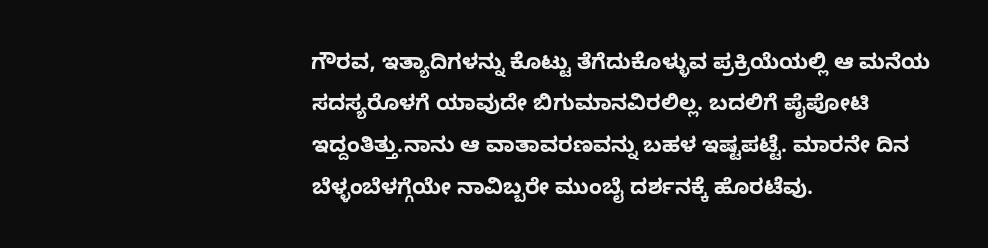ಗೌರವ, ಇತ್ಯಾದಿಗಳನ್ನು ಕೊಟ್ಟು ತೆಗೆದುಕೊಳ್ಳುವ ಪ್ರಕ್ರಿಯೆಯಲ್ಲಿ ಆ ಮನೆಯ ಸದಸ್ಯರೊಳಗೆ ಯಾವುದೇ ಬಿಗುಮಾನವಿರಲಿಲ್ಲ. ಬದಲಿಗೆ ಪೈಪೋಟಿ ಇದ್ದಂತಿತ್ತು.ನಾನು ಆ ವಾತಾವರಣವನ್ನು ಬಹಳ ಇಷ್ಟಪಟ್ಟೆ. ಮಾರನೇ ದಿನ ಬೆಳ್ಳಂಬೆಳಗ್ಗೆಯೇ ನಾವಿಬ್ಬರೇ ಮುಂಬೈ ದರ್ಶನಕ್ಕೆ ಹೊರಟೆವು.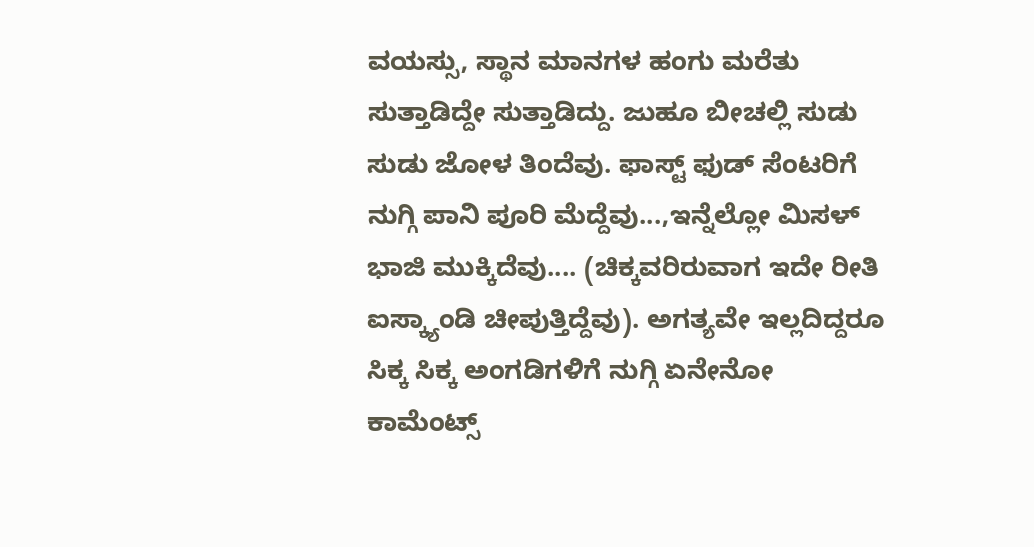ವಯಸ್ಸು, ಸ್ಥಾನ ಮಾನಗಳ ಹಂಗು ಮರೆತು ಸುತ್ತಾಡಿದ್ದೇ ಸುತ್ತಾಡಿದ್ದು. ಜುಹೂ ಬೀಚಲ್ಲಿ ಸುಡು ಸುಡು ಜೋಳ ತಿಂದೆವು. ಫಾಸ್ಟ್ ಫುಡ್ ಸೆಂಟರಿಗೆ ನುಗ್ಗಿ ಪಾನಿ ಪೂರಿ ಮೆದ್ದೆವು...,ಇನ್ನೆಲ್ಲೋ ಮಿಸಳ್ ಭಾಜಿ ಮುಕ್ಕಿದೆವು.... (ಚಿಕ್ಕವರಿರುವಾಗ ಇದೇ ರೀತಿ ಐಸ್ಕ್ಯಾಂಡಿ ಚೀಪುತ್ತಿದ್ದೆವು). ಅಗತ್ಯವೇ ಇಲ್ಲದಿದ್ದರೂ ಸಿಕ್ಕ ಸಿಕ್ಕ ಅಂಗಡಿಗಳಿಗೆ ನುಗ್ಗಿ ಏನೇನೋ ಕಾಮೆಂಟ್ಸ್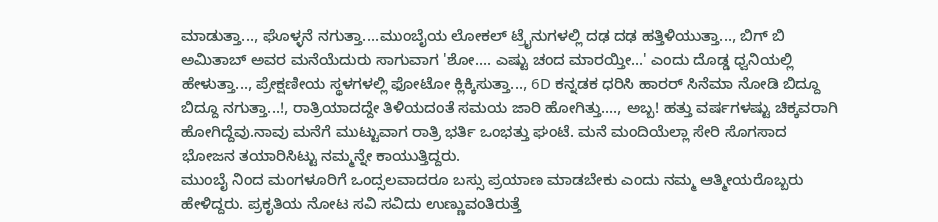ಮಾಡುತ್ತಾ..., ಘೊಳ್ಳನೆ ನಗುತ್ತಾ....ಮುಂಬೈಯ ಲೋಕಲ್ ಟ್ರೈನುಗಳಲ್ಲಿ ದಢ ದಢ ಹತ್ತಿಳಿಯುತ್ತಾ..., ಬಿಗ್ ಬಿ ಅಮಿತಾಬ್ ಅವರ ಮನೆಯೆದುರು ಸಾಗುವಾಗ 'ಶೋ.... ಎಷ್ಟು ಚಂದ ಮಾರಯ್ತೀ...' ಎಂದು ದೊಡ್ಡ ಧ್ವನಿಯಲ್ಲಿ ಹೇಳುತ್ತಾ..., ಪ್ರೇಕ್ಷಣೀಯ ಸ್ಥಳಗಳಲ್ಲಿ ಫೋಟೋ ಕ್ಲಿಕ್ಕಿಸುತ್ತಾ..., 6D ಕನ್ನಡಕ ಧರಿಸಿ ಹಾರರ್ ಸಿನೆಮಾ ನೋಡಿ ಬಿದ್ದೂ ಬಿದ್ದೂ ನಗುತ್ತಾ...!, ರಾತ್ರಿಯಾದದ್ದೇ ತಿಳಿಯದಂತೆ ಸಮಯ ಜಾರಿ ಹೋಗಿತ್ತು...., ಅಬ್ಬ! ಹತ್ತು ವರ್ಷಗಳಷ್ಟು ಚಿಕ್ಕವರಾಗಿ ಹೋಗಿದ್ದೆವು.ನಾವು ಮನೆಗೆ ಮುಟ್ಟುವಾಗ ರಾತ್ರಿ ಭರ್ತಿ ಒಂಭತ್ತು ಘಂಟೆ. ಮನೆ ಮಂದಿಯೆಲ್ಲಾ ಸೇರಿ ಸೊಗಸಾದ ಭೋಜನ ತಯಾರಿಸಿಟ್ಟು ನಮ್ಮನ್ನೇ ಕಾಯುತ್ತಿದ್ದರು.
ಮುಂಬೈ ನಿಂದ ಮಂಗಳೂರಿಗೆ ಒಂದ್ಸಲವಾದರೂ ಬಸ್ಸು ಪ್ರಯಾಣ ಮಾಡಬೇಕು ಎಂದು ನಮ್ಮ ಆತ್ಮೀಯರೊಬ್ಬರು ಹೇಳಿದ್ದರು. ಪ್ರಕೃತಿಯ ನೋಟ ಸವಿ ಸವಿದು ಉಣ್ಣುವಂತಿರುತ್ತೆ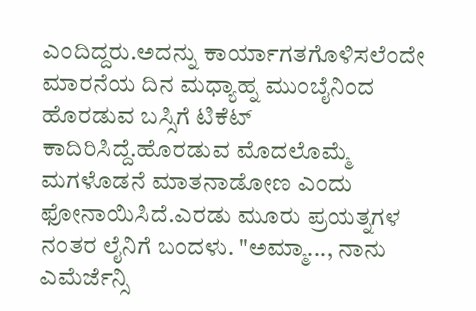ಎಂದಿದ್ದರು.ಅದನ್ನು ಕಾರ್ಯಾಗತಗೊಳಿಸಲೆಂದೇ ಮಾರನೆಯ ದಿನ ಮಧ್ಯಾಹ್ನ ಮುಂಬೈನಿಂದ ಹೊರಡುವ ಬಸ್ಸಿಗೆ ಟಿಕೆಟ್ ಕಾದಿರಿಸಿದ್ದೆ.ಹೊರಡುವ ಮೊದಲೊಮ್ಮೆ ಮಗಳೊಡನೆ ಮಾತನಾಡೋಣ ಎಂದು ಫೋನಾಯಿಸಿದೆ.ಎರಡು ಮೂರು ಪ್ರಯತ್ನಗಳ ನಂತರ ಲೈನಿಗೆ ಬಂದಳು. "ಅಮ್ಮಾ..., ನಾನು ಎಮೆರ್ಜೆನ್ಸಿ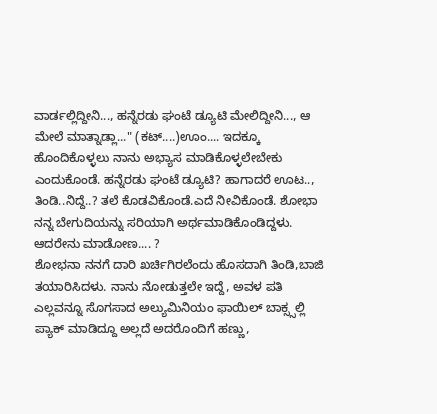ವಾರ್ಡಲ್ಲಿದ್ದೀನಿ..., ಹನ್ನೆರಡು ಘಂಟೆ ಡ್ಯೂಟಿ ಮೇಲಿದ್ದೀನಿ..., ಆ ಮೇಲೆ ಮಾತ್ನಾಡ್ಲಾ..." (ಕಟ್....)ಊಂ.... ಇದಕ್ಕೂ ಹೊಂದಿಕೊಳ್ಳಲು ನಾನು ಅಭ್ಯಾಸ ಮಾಡಿಕೊಳ್ಳಲೇಬೇಕು ಎಂದುಕೊಂಡೆ. ಹನ್ನೆರಡು ಘಂಟೆ ಡ್ಯೂಟಿ? ಹಾಗಾದರೆ ಊಟ.., ತಿಂಡಿ..ನಿದ್ದೆ..? ತಲೆ ಕೊಡವಿಕೊಂಡೆ.ಎದೆ ನೀವಿಕೊಂಡೆ. ಶೋಭಾ ನನ್ನ ಬೇಗುದಿಯನ್ನು ಸರಿಯಾಗಿ ಅರ್ಥಮಾಡಿಕೊಂಡಿದ್ದಳು. ಆದರೇನು ಮಾಡೋಣ.... ?
ಶೋಭನಾ ನನಗೆ ದಾರಿ ಖರ್ಚಿಗಿರಲೆಂದು ಹೊಸದಾಗಿ ತಿಂಡಿ,ಬಾಜಿ ತಯಾರಿಸಿದಳು. ನಾನು ನೋಡುತ್ತಲೇ ಇದ್ದೆ, ಅವಳ ಪತಿ ಎಲ್ಲವನ್ನೂ ಸೊಗಸಾದ ಅಲ್ಯುಮಿನಿಯಂ ಫಾಯಿಲ್ ಬಾಕ್ಸ್ಸಲ್ಲಿ ಪ್ಯಾಕ್ ಮಾಡಿದ್ದೂ ಅಲ್ಲದೆ ಅದರೊಂದಿಗೆ ಹಣ್ಣು,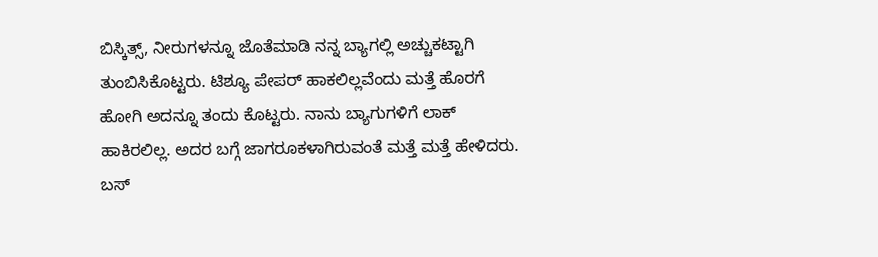ಬಿಸ್ಕಿತ್ಸ್, ನೀರುಗಳನ್ನೂ ಜೊತೆಮಾಡಿ ನನ್ನ ಬ್ಯಾಗಲ್ಲಿ ಅಚ್ಚುಕಟ್ಟಾಗಿ ತುಂಬಿಸಿಕೊಟ್ಟರು. ಟಿಶ್ಯೂ ಪೇಪರ್ ಹಾಕಲಿಲ್ಲವೆಂದು ಮತ್ತೆ ಹೊರಗೆ ಹೋಗಿ ಅದನ್ನೂ ತಂದು ಕೊಟ್ಟರು. ನಾನು ಬ್ಯಾಗುಗಳಿಗೆ ಲಾಕ್ ಹಾಕಿರಲಿಲ್ಲ. ಅದರ ಬಗ್ಗೆ ಜಾಗರೂಕಳಾಗಿರುವಂತೆ ಮತ್ತೆ ಮತ್ತೆ ಹೇಳಿದರು. ಬಸ್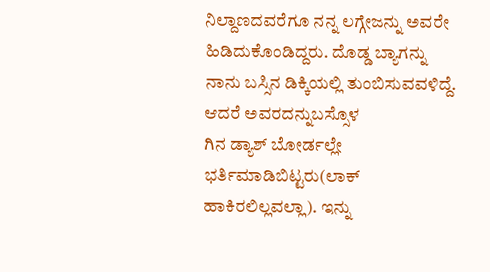ನಿಲ್ದಾಣದವರೆಗೂ ನನ್ನ ಲಗ್ಗೇಜನ್ನು ಅವರೇ ಹಿಡಿದುಕೊಂಡಿದ್ದರು. ದೊಡ್ಡ ಬ್ಯಾಗನ್ನು ನಾನು ಬಸ್ಸಿನ ಡಿಕ್ಕಿಯಲ್ಲಿ ತುಂಬಿಸುವವಳಿದ್ದೆ. ಆದರೆ ಅವರದನ್ನುಬಸ್ಸೊಳ
ಗಿನ ಡ್ಯಾಶ್ ಬೋರ್ಡಲ್ಲೇ ಭರ್ತಿಮಾಡಿಬಿಟ್ಟರು(ಲಾಕ್ ಹಾಕಿರಲಿಲ್ಲವಲ್ಲಾ). ಇನ್ನು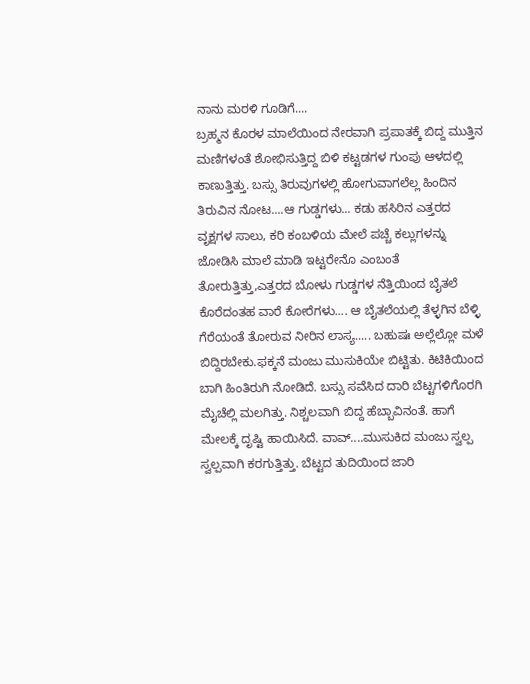ನಾನು ಮರಳಿ ಗೂಡಿಗೆ....
ಬ್ರಹ್ಮನ ಕೊರಳ ಮಾಲೆಯಿಂದ ನೇರವಾಗಿ ಪ್ರಪಾತಕ್ಕೆ ಬಿದ್ದ ಮುತ್ತಿನ ಮಣಿಗಳಂತೆ ಶೋಭಿಸುತ್ತಿದ್ದ ಬಿಳಿ ಕಟ್ಟಡಗಳ ಗುಂಪು ಆಳದಲ್ಲಿ ಕಾಣುತ್ತಿತ್ತು. ಬಸ್ಸು ತಿರುವುಗಳಲ್ಲಿ ಹೋಗುವಾಗಲೆಲ್ಲ ಹಿಂದಿನ ತಿರುವಿನ ನೋಟ....ಆ ಗುಡ್ಡಗಳು... ಕಡು ಹಸಿರಿನ ಎತ್ತರದ ವೃಕ್ಷಗಳ ಸಾಲು, ಕರಿ ಕಂಬಳಿಯ ಮೇಲೆ ಪಚ್ಚೆ ಕಲ್ಲುಗಳನ್ನು ಜೋಡಿಸಿ ಮಾಲೆ ಮಾಡಿ ಇಟ್ಟರೇನೊ ಎಂಬಂತೆ ತೋರುತ್ತಿತ್ತು,ಎತ್ತರದ ಬೋಳು ಗುಡ್ಡಗಳ ನೆತ್ತಿಯಿಂದ ಬೈತಲೆ ಕೊರೆದಂತಹ ವಾರೆ ಕೋರೆಗಳು.... ಆ ಬೈತಲೆಯಲ್ಲಿ ತೆಳ್ಳಗಿನ ಬೆಳ್ಳಿ ಗೆರೆಯಂತೆ ತೋರುವ ನೀರಿನ ಲಾಸ್ಯ..... ಬಹುಷಃ ಅಲ್ಲೆಲ್ಲೋ ಮಳೆ ಬಿದ್ದಿರಬೇಕು.ಫಕ್ಕನೆ ಮಂಜು ಮುಸುಕಿಯೇ ಬಿಟ್ಟಿತು. ಕಿಟಿಕಿಯಿಂದ ಬಾಗಿ ಹಿಂತಿರುಗಿ ನೋಡಿದೆ. ಬಸ್ಸು ಸವೆಸಿದ ದಾರಿ ಬೆಟ್ಟಗಳಿಗೊರಗಿ ಮೈಚೆಲ್ಲಿ ಮಲಗಿತ್ತು. ನಿಶ್ಚಲವಾಗಿ ಬಿದ್ದ ಹೆಬ್ಬಾವಿನಂತೆ. ಹಾಗೆ ಮೇಲಕ್ಕೆ ದೃಷ್ಟಿ ಹಾಯಿಸಿದೆ. ವಾವ್....ಮುಸುಕಿದ ಮಂಜು ಸ್ವಲ್ಪ ಸ್ವಲ್ಪವಾಗಿ ಕರಗುತ್ತಿತ್ತು. ಬೆಟ್ಟದ ತುದಿಯಿಂದ ಜಾರಿ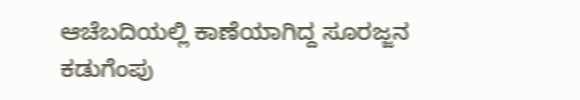ಆಚೆಬದಿಯಲ್ಲಿ ಕಾಣೆಯಾಗಿದ್ದ ಸೂರಜ್ಜನ ಕಡುಗೆಂಪು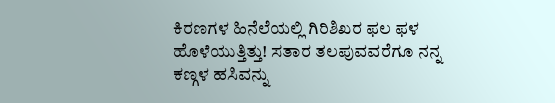ಕಿರಣಗಳ ಹಿನೆಲೆಯಲ್ಲಿ ಗಿರಿಶಿಖರ ಫಲ ಫಳ ಹೊಳೆಯುತ್ತಿತ್ತು! ಸತಾರ ತಲಪುವವರೆಗೂ ನನ್ನ ಕಣ್ಗಳ ಹಸಿವನ್ನು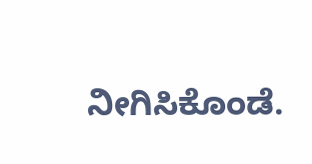ನೀಗಿಸಿಕೊಂಡೆ.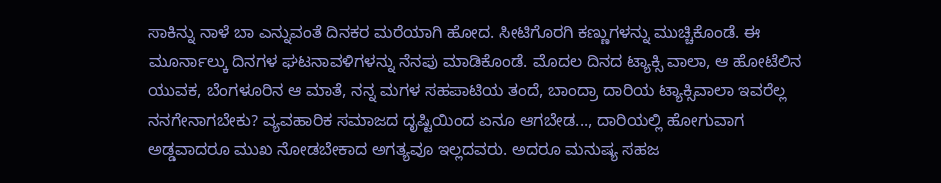ಸಾಕಿನ್ನು ನಾಳೆ ಬಾ ಎನ್ನುವಂತೆ ದಿನಕರ ಮರೆಯಾಗಿ ಹೋದ. ಸೀಟಿಗೊರಗಿ ಕಣ್ಣುಗಳನ್ನು ಮುಚ್ಚಿಕೊಂಡೆ. ಈ ಮೂರ್ನಾಲ್ಕು ದಿನಗಳ ಘಟನಾವಳಿಗಳನ್ನು ನೆನಪು ಮಾಡಿಕೊಂಡೆ. ಮೊದಲ ದಿನದ ಟ್ಯಾಕ್ಸಿ ವಾಲಾ, ಆ ಹೋಟೆಲಿನ ಯುವಕ, ಬೆಂಗಳೂರಿನ ಆ ಮಾತೆ, ನನ್ನ ಮಗಳ ಸಹಪಾಟಿಯ ತಂದೆ, ಬಾಂದ್ರಾ ದಾರಿಯ ಟ್ಯಾಕ್ಸಿವಾಲಾ ಇವರೆಲ್ಲ ನನಗೇನಾಗಬೇಕು? ವ್ಯವಹಾರಿಕ ಸಮಾಜದ ದೃಷ್ಟಿಯಿಂದ ಏನೂ ಆಗಬೇಡ..., ದಾರಿಯಲ್ಲಿ ಹೋಗುವಾಗ ಅಡ್ಡವಾದರೂ ಮುಖ ನೋಡಬೇಕಾದ ಅಗತ್ಯವೂ ಇಲ್ಲದವರು. ಅದರೂ ಮನುಷ್ಯ ಸಹಜ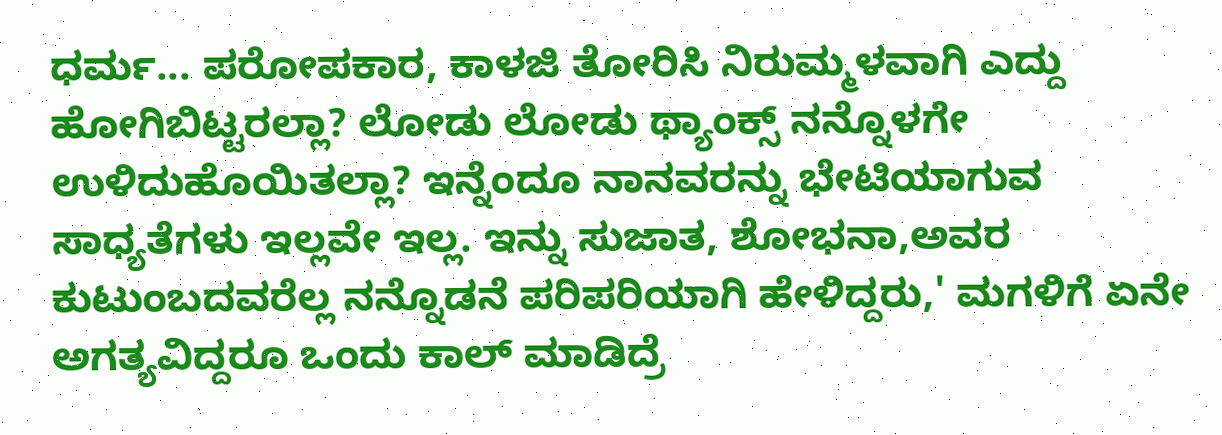ಧರ್ಮ... ಪರೋಪಕಾರ, ಕಾಳಜಿ ತೋರಿಸಿ ನಿರುಮ್ಮಳವಾಗಿ ಎದ್ದು ಹೋಗಿಬಿಟ್ಟರಲ್ಲಾ? ಲೋಡು ಲೋಡು ಥ್ಯಾಂಕ್ಸ್ ನನ್ನೊಳಗೇ ಉಳಿದುಹೊಯಿತಲ್ಲಾ? ಇನ್ನೆಂದೂ ನಾನವರನ್ನು ಭೇಟಿಯಾಗುವ ಸಾಧ್ಯತೆಗಳು ಇಲ್ಲವೇ ಇಲ್ಲ. ಇನ್ನು ಸುಜಾತ, ಶೋಭನಾ,ಅವರ ಕುಟುಂಬದವರೆಲ್ಲ ನನ್ನೊಡನೆ ಪರಿಪರಿಯಾಗಿ ಹೇಳಿದ್ದರು,' ಮಗಳಿಗೆ ಏನೇ ಅಗತ್ಯವಿದ್ದರೂ ಒಂದು ಕಾಲ್ ಮಾಡಿದ್ರೆ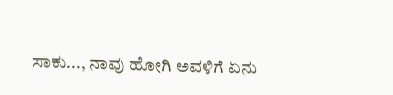ಸಾಕು..., ನಾವು ಹೋಗಿ ಅವಳಿಗೆ ಏನು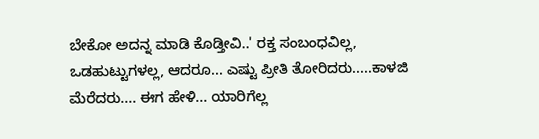ಬೇಕೋ ಅದನ್ನ ಮಾಡಿ ಕೊಡ್ತೀವಿ..' ರಕ್ತ ಸಂಬಂಧವಿಲ್ಲ, ಒಡಹುಟ್ಟುಗಳಲ್ಲ, ಆದರೂ... ಎಷ್ಟು ಪ್ರೀತಿ ತೋರಿದರು.....ಕಾಳಜಿ ಮೆರೆದರು.... ಈಗ ಹೇಳಿ... ಯಾರಿಗೆಲ್ಲ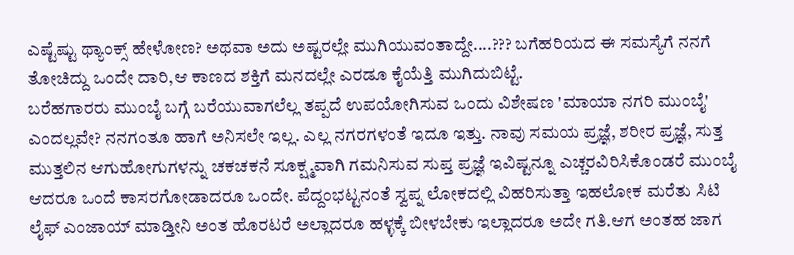ಎಷ್ಟೆಷ್ಟು ಥ್ಯಾಂಕ್ಸ್ ಹೇಳೋಣ? ಅಥವಾ ಅದು ಅಷ್ಟರಲ್ಲೇ ಮುಗಿಯುವಂತಾದ್ದೇ....??? ಬಗೆಹರಿಯದ ಈ ಸಮಸ್ಯೆಗೆ ನನಗೆ ತೋಚಿದ್ದು ಒಂದೇ ದಾರಿ,ಆ ಕಾಣದ ಶಕ್ತಿಗೆ ಮನದಲ್ಲೇ ಎರಡೂ ಕೈಯೆತ್ತಿ ಮುಗಿದುಬಿಟ್ಟೆ.
ಬರೆಹಗಾರರು ಮುಂಬೈ ಬಗ್ಗೆ ಬರೆಯುವಾಗಲೆಲ್ಲ ತಪ್ಪದೆ ಉಪಯೋಗಿಸುವ ಒಂದು ವಿಶೇಷಣ 'ಮಾಯಾ ನಗರಿ ಮುಂಬೈ' ಎಂದಲ್ಲವೇ? ನನಗಂತೂ ಹಾಗೆ ಅನಿಸಲೇ ಇಲ್ಲ. ಎಲ್ಲ ನಗರಗಳಂತೆ ಇದೂ ಇತ್ತು. ನಾವು ಸಮಯ ಪ್ರಜ್ಞೆ, ಶರೀರ ಪ್ರಜ್ಞೆ, ಸುತ್ತ ಮುತ್ತಲಿನ ಆಗುಹೋಗುಗಳನ್ನು ಚಕಚಕನೆ ಸೂಕ್ಷ್ಮವಾಗಿ ಗಮನಿಸುವ ಸುಪ್ತ ಪ್ರಜ್ಞೆ ಇವಿಷ್ಟನ್ನೂ ಎಚ್ಚರವಿರಿಸಿಕೊಂಡರೆ ಮುಂಬೈ ಆದರೂ ಒಂದೆ ಕಾಸರಗೋಡಾದರೂ ಒಂದೇ. ಪೆದ್ದಂಭಟ್ಟನಂತೆ ಸ್ವಪ್ನ ಲೋಕದಲ್ಲಿ ವಿಹರಿಸುತ್ತಾ ಇಹಲೋಕ ಮರೆತು ಸಿಟಿ ಲೈಫ್ ಎಂಜಾಯ್ ಮಾಡ್ತೀನಿ ಅಂತ ಹೊರಟರೆ ಅಲ್ಲಾದರೂ ಹಳ್ಳಕ್ಕೆ ಬೀಳಬೇಕು ಇಲ್ಲಾದರೂ ಅದೇ ಗತಿ.ಆಗ ಅಂತಹ ಜಾಗ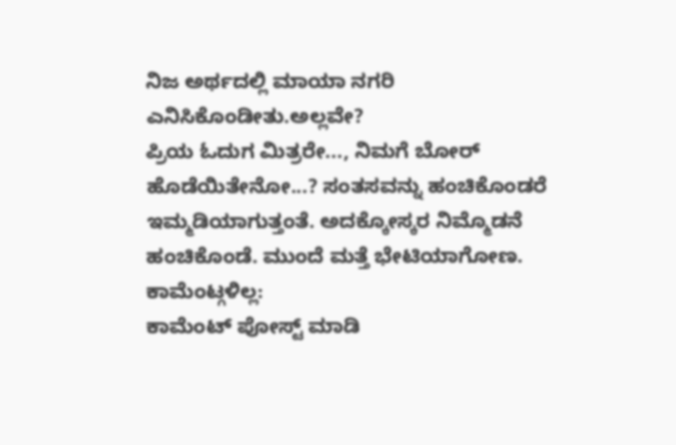ನಿಜ ಅರ್ಥದಲ್ಲಿ ಮಾಯಾ ನಗರಿ ಎನಿಸಿಕೊಂಡೀತು.ಅಲ್ಲವೇ?
ಪ್ರಿಯ ಓದುಗ ಮಿತ್ರರೇ..., ನಿಮಗೆ ಬೋರ್ ಹೊಡೆಯಿತೇನೋ...? ಸಂತಸವನ್ನು ಹಂಚಿಕೊಂಡರೆ ಇಮ್ಮಡಿಯಾಗುತ್ತಂತೆ. ಅದಕ್ಕೋಸ್ಕರ ನಿಮ್ಮೊಡನೆ ಹಂಚಿಕೊಂಡೆ. ಮುಂದೆ ಮತ್ತೆ ಭೇಟಿಯಾಗೋಣ.
ಕಾಮೆಂಟ್ಗಳಿಲ್ಲ:
ಕಾಮೆಂಟ್ ಪೋಸ್ಟ್ ಮಾಡಿ